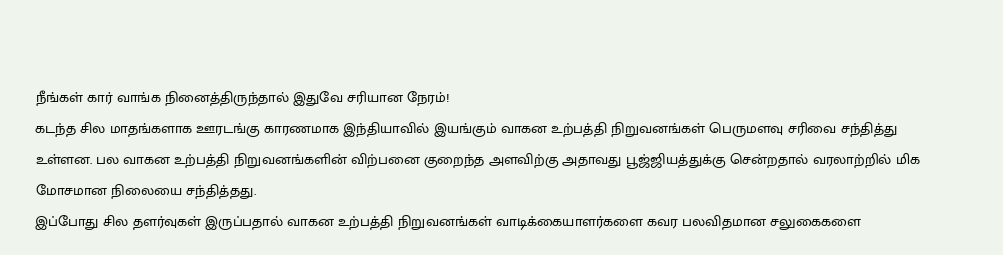நீங்கள் கார் வாங்க நினைத்திருந்தால் இதுவே சரியான நேரம்!
கடந்த சில மாதங்களாக ஊரடங்கு காரணமாக இந்தியாவில் இயங்கும் வாகன உற்பத்தி நிறுவனங்கள் பெருமளவு சரிவை சந்தித்து உள்ளன. பல வாகன உற்பத்தி நிறுவனங்களின் விற்பனை குறைந்த அளவிற்கு அதாவது பூஜ்ஜியத்துக்கு சென்றதால் வரலாற்றில் மிக மோசமான நிலையை சந்தித்தது.
இப்போது சில தளர்வுகள் இருப்பதால் வாகன உற்பத்தி நிறுவனங்கள் வாடிக்கையாளர்களை கவர பலவிதமான சலுகைகளை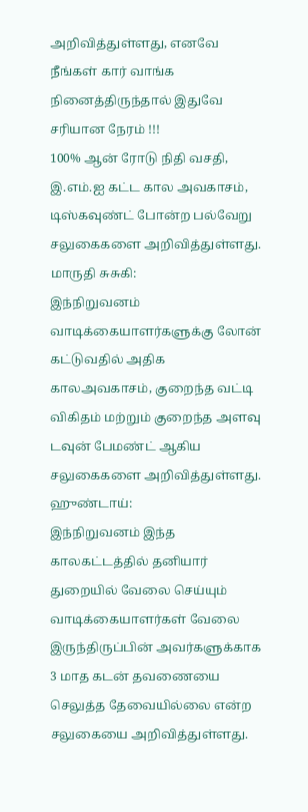அறிவித்துள்ளது, எனவே நீங்கள் கார் வாங்க நினைத்திருந்தால் இதுவே சரியான நேரம் !!!
100% ஆன் ரோடு நிதி வசதி, இ.எம்.ஐ கட்ட கால அவகாசம், டிஸ்கவுண்ட் போன்ற பல்வேறு சலுகைகளை அறிவித்துள்ளது.
மாருதி சுசுகி:
இந்நிறுவனம் வாடிக்கையாளர்களுக்கு லோன் கட்டுவதில் அதிக காலஅவகாசம், குறைந்த வட்டி விகிதம் மற்றும் குறைந்த அளவு டவுன் பேமண்ட் ஆகிய சலுகைகளை அறிவித்துள்ளது.
ஹுண்டாய்:
இந்நிறுவனம் இந்த காலகட்டத்தில் தனியார் துறையில் வேலை செய்யும் வாடிக்கையாளர்கள் வேலை இருந்திருப்பின் அவர்களுக்காக 3 மாத கடன் தவணையை செலுத்த தேவையில்லை என்ற சலுகையை அறிவித்துள்ளது.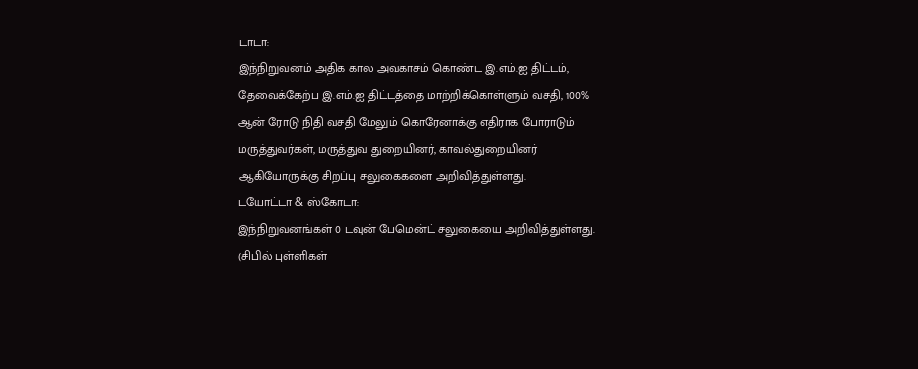டாடா:
இந்நிறுவனம் அதிக கால அவகாசம் கொண்ட இ.எம்.ஐ திட்டம், தேவைக்கேற்ப இ.எம்.ஐ திட்டத்தை மாற்றிக்கொள்ளும் வசதி, 100% ஆன் ரோடு நிதி வசதி மேலும் கொரேனாக்கு எதிராக போராடும் மருத்துவர்கள், மருத்துவ துறையினர், காவல்துறையினர் ஆகியோருக்கு சிறப்பு சலுகைகளை அறிவித்துள்ளது.
டயோட்டா & ஸ்கோடா:
இந்நிறுவனங்கள் 0 டவுன் பேமென்ட் சலுகையை அறிவித்துள்ளது. (சிபில் புள்ளிகள்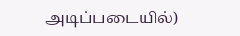அடிப்படையில்)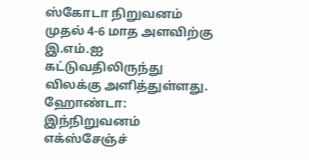ஸ்கோடா நிறுவனம் முதல் 4-6 மாத அளவிற்கு இ.எம்.ஐ கட்டுவதிலிருந்து விலக்கு அளித்துள்ளது.
ஹோண்டா:
இந்நிறுவனம் எக்ஸ்சேஞ்ச்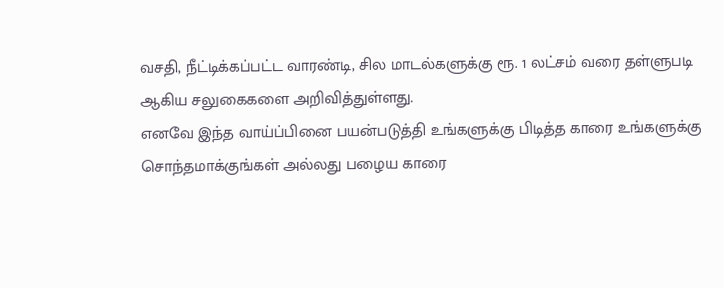வசதி, நீட்டிக்கப்பட்ட வாரண்டி, சில மாடல்களுக்கு ரூ. 1 லட்சம் வரை தள்ளுபடி ஆகிய சலுகைகளை அறிவித்துள்ளது.
எனவே இந்த வாய்ப்பினை பயன்படுத்தி உங்களுக்கு பிடித்த காரை உங்களுக்கு சொந்தமாக்குங்கள் அல்லது பழைய காரை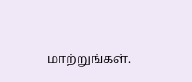மாற்றுங்கள்.